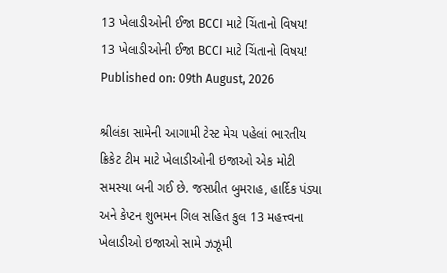13 ખેલાડીઓની ઈજા BCCI માટે ચિંતાનો વિષય!
13 ખેલાડીઓની ઈજા BCCI માટે ચિંતાનો વિષય!
Published on: 09th August, 2026

શ્રીલંકા સામેની આગામી ટેસ્ટ મેચ પહેલાં ભારતીય ક્રિકેટ ટીમ માટે ખેલાડીઓની ઇજાઓ એક મોટી સમસ્યા બની ગઈ છે. જસપ્રીત બુમરાહ, હાર્દિક પંડ્યા અને કેપ્ટન શુભમન ગિલ સહિત કુલ 13 મહત્ત્વના ખેલાડીઓ ઇજાઓ સામે ઝઝૂમી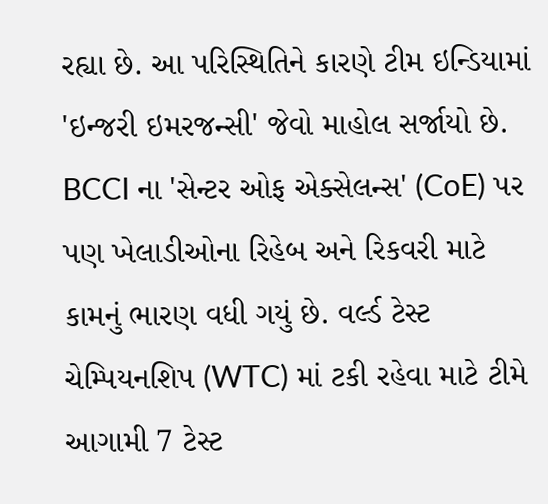રહ્યા છે. આ પરિસ્થિતિને કારણે ટીમ ઇન્ડિયામાં 'ઇન્જરી ઇમરજન્સી' જેવો માહોલ સર્જાયો છે. BCCI ના 'સેન્ટર ઓફ એક્સેલન્સ' (CoE) પર પણ ખેલાડીઓના રિહેબ અને રિકવરી માટે કામનું ભારણ વધી ગયું છે. વર્લ્ડ ટેસ્ટ ચેમ્પિયનશિપ (WTC) માં ટકી રહેવા માટે ટીમે આગામી 7 ટેસ્ટ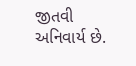જીતવી અનિવાર્ય છે.